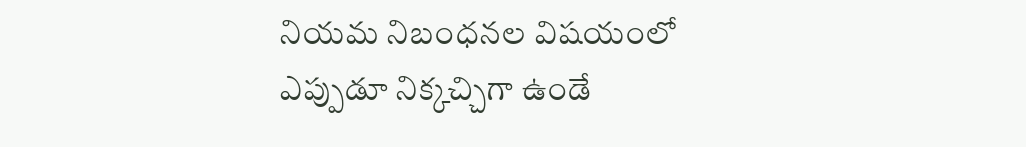నియమ నిబంధనల విషయంలో ఎప్పుడూ నిక్కచ్చిగా ఉండే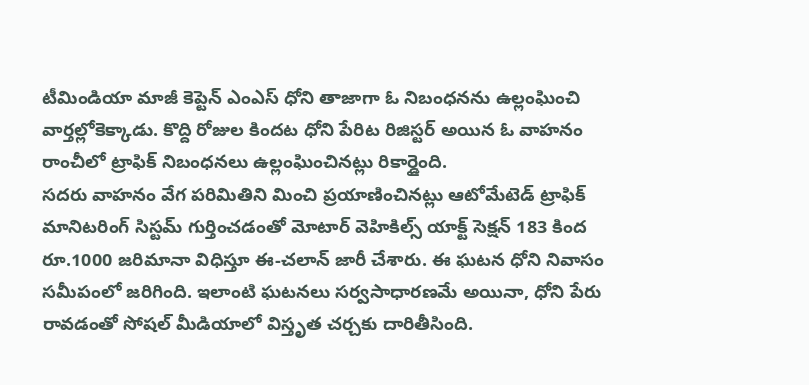టీమిండియా మాజీ కెప్టెన్ ఎంఎస్ ధోని తాజాగా ఓ నిబంధనను ఉల్లంఘించి వార్తల్లోకెక్కాడు. కొద్ది రోజుల కిందట ధోని పేరిట రిజిస్టర్ అయిన ఓ వాహనం రాంచీలో ట్రాఫిక్ నిబంధనలు ఉల్లంఘించినట్లు రికార్డైంది.
సదరు వాహనం వేగ పరిమితిని మించి ప్రయాణించినట్లు ఆటోమేటెడ్ ట్రాఫిక్ మానిటరింగ్ సిస్టమ్ గుర్తించడంతో మోటార్ వెహికిల్స్ యాక్ట్ సెక్షన్ 183 కింద రూ.1000 జరిమానా విధిస్తూ ఈ-చలాన్ జారీ చేశారు. ఈ ఘటన ధోని నివాసం సమీపంలో జరిగింది. ఇలాంటి ఘటనలు సర్వసాధారణమే అయినా, ధోని పేరు రావడంతో సోషల్ మీడియాలో విస్తృత చర్చకు దారితీసింది.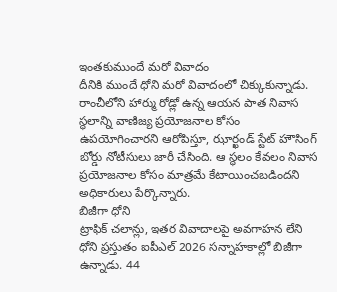ఇంతకుముందే మరో వివాదం
దీనికి ముందే ధోని మరో వివాదంలో చిక్కుకున్నాడు. రాంచీలోని హార్ము రోడ్లో ఉన్న ఆయన పాత నివాస స్థలాన్ని వాణిజ్య ప్రయోజనాల కోసం ఉపయోగించారని ఆరోపిస్తూ, ఝార్ఖండ్ స్టేట్ హౌసింగ్ బోర్డు నోటీసులు జారీ చేసింది. ఆ స్థలం కేవలం నివాస ప్రయోజనాల కోసం మాత్రమే కేటాయించబడిందని అధికారులు పేర్కొన్నారు.
బిజీగా ధోని
ట్రాఫిక్ చలాన్లు, ఇతర వివాదాలపై అవగాహన లేని ధోని ప్రస్తుతం ఐపీఎల్ 2026 సన్నాహకాల్లో బిజీగా ఉన్నాడు. 44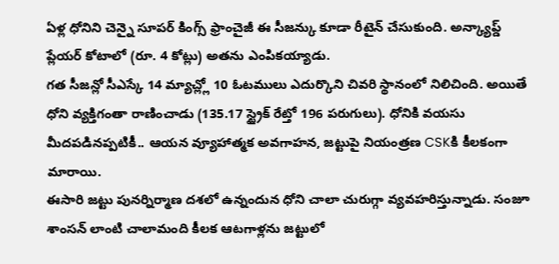ఏళ్ల ధోనిని చెన్నై సూపర్ కింగ్స్ ఫ్రాంచైజీ ఈ సీజన్కు కూడా రీటైన్ చేసుకుంది. అన్క్యాప్డ్ ప్లేయర్ కోటాలో (రూ. 4 కోట్లు) అతను ఎంపికయ్యాడు.
గత సీజన్లో సీఎస్కే 14 మ్యాచ్ల్లో 10 ఓటములు ఎదుర్కొని చివరి స్థానంలో నిలిచింది. అయితే ధోని వ్యక్తిగంతా రాణించాడు (135.17 స్ట్రైక్ రేట్తో 196 పరుగులు). ధోనికి వయసు మీదపడినప్పటికీ.. ఆయన వ్యూహాత్మక అవగాహన, జట్టుపై నియంత్రణ CSKకి కీలకంగా మారాయి.
ఈసారి జట్టు పునర్నిర్మాణ దశలో ఉన్నందున ధోని చాలా చురుగ్గా వ్యవహరిస్తున్నాడు. సంజూ శాంసన్ లాంటి చాలామంది కీలక ఆటగాళ్లను జట్టులో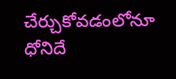చేర్చుకోవడంలోనూ ధోనిదే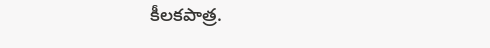కీలకపాత్ర.